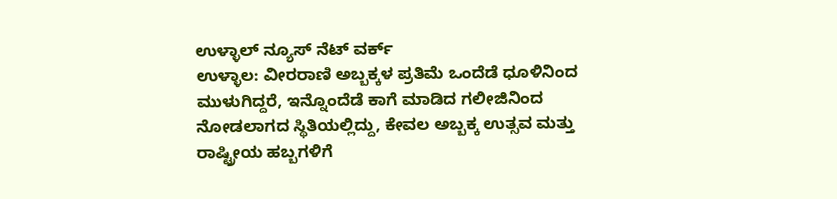ಉಳ್ಳಾಲ್ ನ್ಯೂಸ್ ನೆಟ್ ವರ್ಕ್
ಉಳ್ಳಾಲ: ವೀರರಾಣಿ ಅಬ್ಬಕ್ಕಳ ಪ್ರತಿಮೆ ಒಂದೆಡೆ ಧೂಳಿನಿಂದ ಮುಳುಗಿದ್ದರೆ, ಇನ್ನೊಂದೆಡೆ ಕಾಗೆ ಮಾಡಿದ ಗಲೀಜಿನಿಂದ ನೋಡಲಾಗದ ಸ್ಥಿತಿಯಲ್ಲಿದ್ದು, ಕೇವಲ ಅಬ್ಬಕ್ಕ ಉತ್ಸವ ಮತ್ತು ರಾಷ್ಟ್ರೀಯ ಹಬ್ಬಗಳಿಗೆ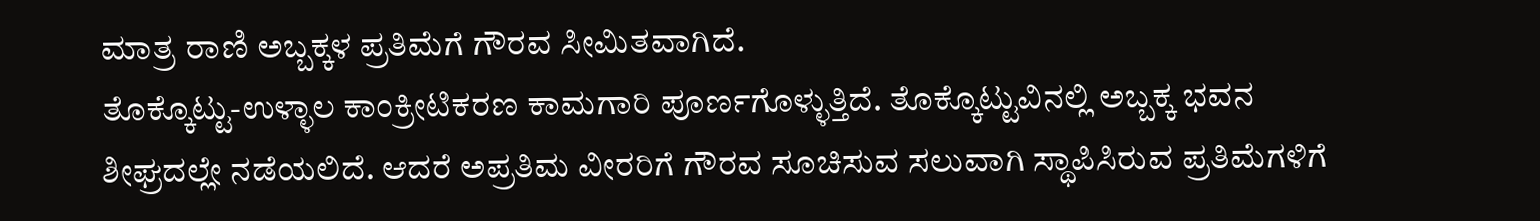ಮಾತ್ರ ರಾಣಿ ಅಬ್ಬಕ್ಕಳ ಪ್ರತಿಮೆಗೆ ಗೌರವ ಸೀಮಿತವಾಗಿದೆ.
ತೊಕ್ಕೊಟ್ಟು-ಉಳ್ಳಾಲ ಕಾಂಕ್ರೀಟಿಕರಣ ಕಾಮಗಾರಿ ಪೂರ್ಣಗೊಳ್ಳುತ್ತಿದೆ. ತೊಕ್ಕೊಟ್ಟುವಿನಲ್ಲಿ ಅಬ್ಬಕ್ಕ ಭವನ ಶೀಘ್ರದಲ್ಲೇ ನಡೆಯಲಿದೆ. ಆದರೆ ಅಪ್ರತಿಮ ವೀರರಿಗೆ ಗೌರವ ಸೂಚಿಸುವ ಸಲುವಾಗಿ ಸ್ಥಾಪಿಸಿರುವ ಪ್ರತಿಮೆಗಳಿಗೆ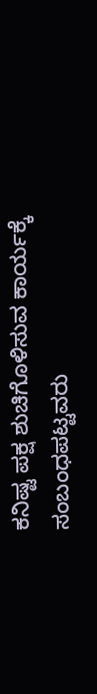ಕನಿಷ್ಟ ಪಕ್ಷ ಶುಚಿಗೊಳಿಸುವ ಕಾರ್ಯಕ್ಕೆ ಸಂಬಂಧಪಟ್ಟವರು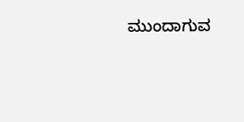ಮುಂದಾಗುವ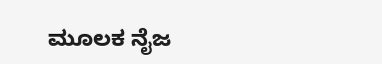ಮೂಲಕ ನೈಜ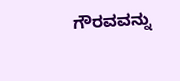ಗೌರವವನ್ನು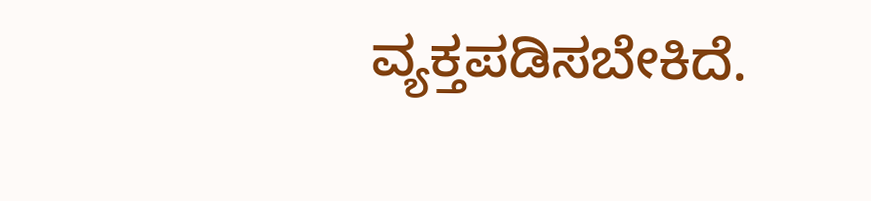ವ್ಯಕ್ತಪಡಿಸಬೇಕಿದೆ.